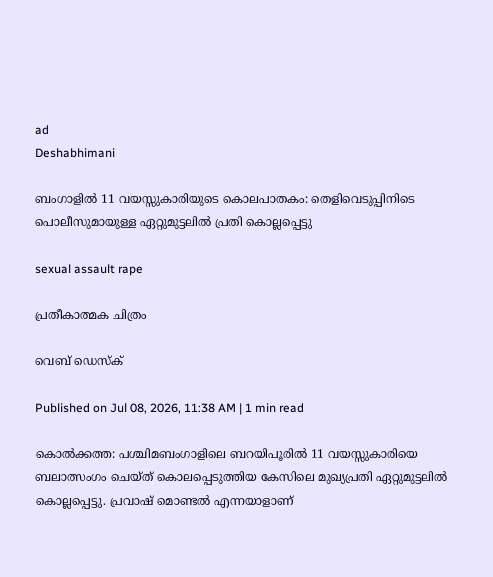ad
Deshabhimani

ബംഗാളിൽ 11 വയസ്സുകാരിയുടെ കൊലപാതകം: തെളിവെടുപ്പിനിടെ പൊലീസുമായുള്ള ഏറ്റുമുട്ടലിൽ പ്രതി കൊല്ലപ്പെട്ടു

sexual assault rape

പ്രതീകാത്മക ചിത്രം

വെബ് ഡെസ്ക്

Published on Jul 08, 2026, 11:38 AM | 1 min read

കൊൽക്കത്ത: പശ്ചിമബംഗാളിലെ ബറയിപൂരിൽ 11 വയസ്സുകാരിയെ ബലാത്സംഗം ചെയ്ത് കൊലപ്പെടുത്തിയ കേസിലെ മുഖ്യപ്രതി ഏറ്റുമുട്ടലിൽ കൊല്ലപ്പെട്ടു. പ്രവാഷ് മൊണ്ടൽ എന്നയാളാണ്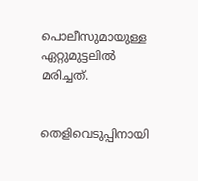പൊലീസുമായുള്ള ഏറ്റുമുട്ടലിൽ മരിച്ചത്.


തെളിവെടുപ്പിനായി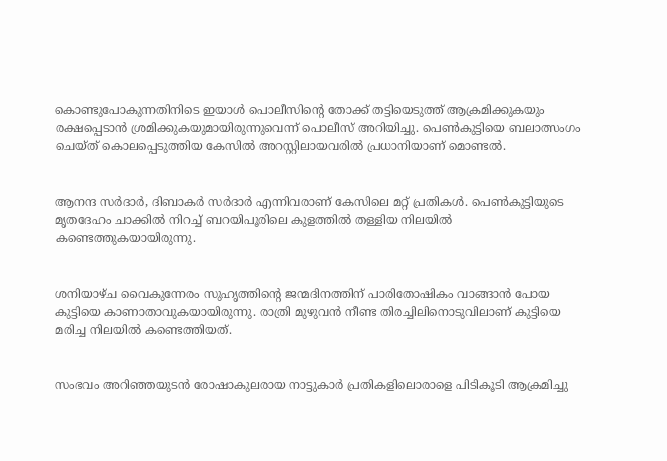കൊണ്ടുപോകുന്നതിനിടെ ഇയാൾ പൊലീസിന്റെ തോക്ക് തട്ടിയെടുത്ത് ആക്രമിക്കുകയും രക്ഷപ്പെടാൻ ശ്രമിക്കുകയുമായിരുന്നുവെന്ന് പൊലീസ് അറിയിച്ചു. പെൺകുട്ടിയെ ബലാത്സംഗം ചെയ്ത് കൊലപ്പെടുത്തിയ കേസിൽ അറസ്റ്റിലായവരിൽ പ്രധാനിയാണ് മൊണ്ടൽ.


ആനന്ദ സർദാർ, ദിബാകർ സർദാർ എന്നിവരാണ് കേസിലെ മറ്റ് പ്രതികൾ. പെൺകുട്ടിയുടെ മൃതദേഹം ചാക്കിൽ നിറച്ച് ബറയിപൂരിലെ കുളത്തിൽ തള്ളിയ നിലയിൽ കണ്ടെത്തുകയായിരുന്നു.


ശനിയാഴ്ച വൈകുന്നേരം സുഹൃത്തിന്റെ ജന്മദിനത്തിന് പാരിതോഷികം വാങ്ങാൻ പോയ കുട്ടിയെ കാണാതാവുകയായിരുന്നു. രാത്രി മുഴുവൻ നീണ്ട തിരച്ചിലിനൊടുവിലാണ് കുട്ടിയെ മരിച്ച നിലയിൽ കണ്ടെത്തിയത്.


സംഭവം അറിഞ്ഞയുടൻ രോഷാകുലരായ നാട്ടുകാർ പ്രതികളിലൊരാളെ പിടികൂടി ആക്രമിച്ചു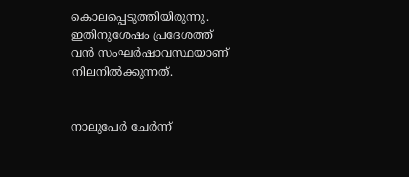കൊലപ്പെടുത്തിയിരുന്നു. ഇതിനുശേഷം പ്രദേശത്ത് വൻ സംഘർഷാവസ്ഥയാണ് നിലനിൽക്കുന്നത്.


നാലുപേർ ചേർന്ന്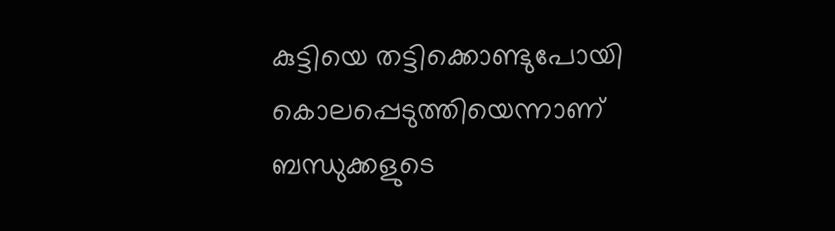കുട്ടിയെ തട്ടിക്കൊണ്ടുപോയി കൊലപ്പെടുത്തിയെന്നാണ് ബന്ധുക്കളുടെ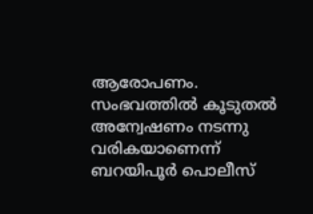ആരോപണം. സംഭവത്തിൽ കൂടുതൽ അന്വേഷണം നടന്നു വരികയാണെന്ന് ബറയിപൂർ പൊലീസ്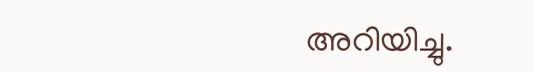അറിയിച്ചു.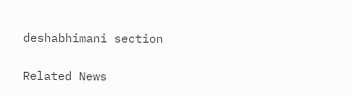deshabhimani section

Related News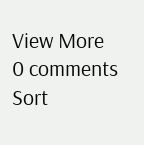View More
0 comments
Sort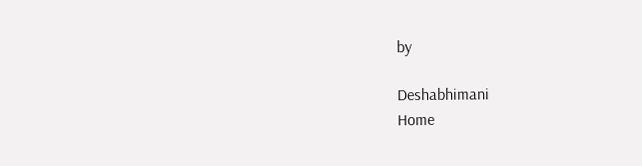by

Deshabhimani
Home